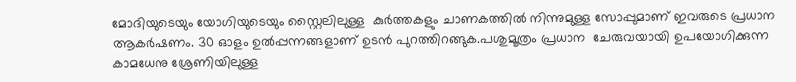മോദിയുടെയും യോഗിയുടെയും സ്റ്റൈലിലുള്ള  കുര്‍ത്തകളും ചാണകത്തില്‍ നിന്നുമുള്ള സോപ്പുമാണ് ഇവരുടെ പ്രധാന ആകര്‍ഷണം. 30 ഓളം ഉല്‍പ്പന്നങ്ങളാണ് ഉടന്‍ പുറത്തിറങ്ങുക.പശുമൂത്രം പ്രധാന  ചേരുവയായി ഉപയോഗിക്കുന്ന കാമധേനു ശ്രേണിയിലുള്ള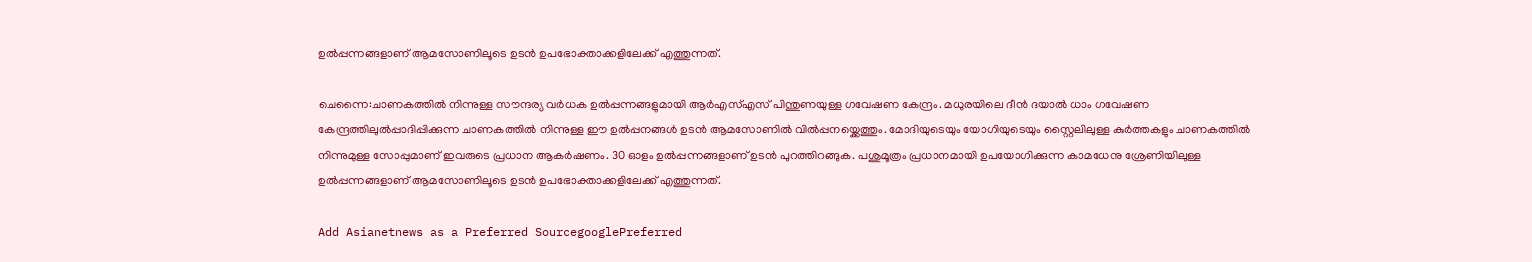ഉല്‍പ്പന്നങ്ങളാണ് ആമസോണിലൂടെ ഉടന്‍ ഉപഭോക്താക്കളിലേക്ക് എത്തുന്നത്.

ചെന്നൈ:ചാണകത്തില്‍ നിന്നുള്ള സൗന്ദര്യ വര്‍ധക ഉല്‍പ്പന്നങ്ങളുമായി ആര്‍എസ്എസ് പിന്തുണയുള്ള ഗവേഷണ കേന്ദ്രം. മധുരയിലെ ദീന്‍ ദയാല്‍ ധാം ഗവേഷണ കേന്ദ്രത്തിലുല്‍പ്പാദിപ്പിക്കുന്ന ചാണകത്തില്‍ നിന്നുള്ള ഈ ഉല്‍പ്പനങ്ങള്‍ ഉടന്‍ ആമസോണില്‍ വില്‍പ്പനയ്ക്കെത്തും. മോദിയുടെയും യോഗിയുടെയും സ്റ്റൈലിലുള്ള കുര്‍ത്തകളും ചാണകത്തില്‍ നിന്നുമുള്ള സോപ്പുമാണ് ഇവരുടെ പ്രധാന ആകര്‍ഷണം. 30 ഓളം ഉല്‍പ്പന്നങ്ങളാണ് ഉടന്‍ പുറത്തിറങ്ങുക. പശുമൂത്രം പ്രധാനമായി ഉപയോഗിക്കുന്ന കാമധേനു ശ്രേണിയിലുള്ള ഉല്‍പ്പന്നങ്ങളാണ് ആമസോണിലൂടെ ഉടന്‍ ഉപഭോക്താക്കളിലേക്ക് എത്തുന്നത്.

Add Asianetnews as a Preferred SourcegooglePreferred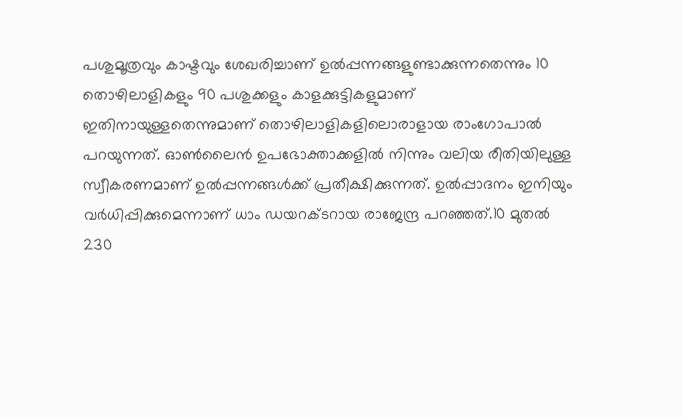പശുമൂത്രവും കാഷ്ടവും ശേഖരിച്ചാണ് ഉല്‍പ്പന്നങ്ങളുണ്ടാക്കുന്നതെന്നും 10 തൊഴിലാളികളും 90 പശുക്കളും കാളക്കുട്ടികളുമാണ് ഇതിനായുള്ളതെന്നുമാണ് തൊഴിലാളികളിലൊരാളായ രാംഗോപാല്‍ പറയുന്നത്. ഓണ്‍ലൈന്‍ ഉപഭോക്താക്കളില്‍ നിന്നും വലിയ രീതിയിലുള്ള സ്വീകരണമാണ് ഉല്‍പ്പന്നങ്ങള്‍ക്ക് പ്രതീക്ഷിക്കുന്നത്. ഉല്‍പ്പാദനം ഇനിയും വര്‍ധിപ്പിക്കുമെന്നാണ് ധാം ഡയറക്ടറായ രാജേന്ദ്ര പറഞ്ഞത്.10 മുതല്‍ 230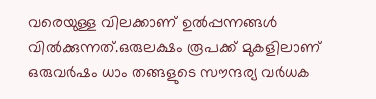വരെയുള്ള വിലക്കാണ് ഉല്‍പ്പന്നങ്ങള്‍ വില്‍ക്കുന്നത്.ഒരുലക്ഷം രൂപക്ക് മുകളിലാണ് ഒരുവര്‍ഷം ധാം തങ്ങളുടെ സൗന്ദര്യ വര്‍ധക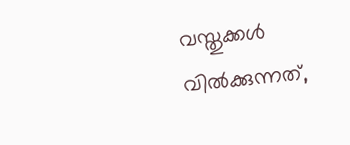വസ്തുക്കള്‍ വില്‍ക്കുന്നത്,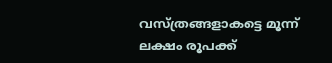വസ്ത്രങ്ങളാകട്ടെ മൂന്ന് ലക്ഷം രൂപക്ക്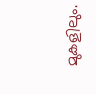മുകളിലും.